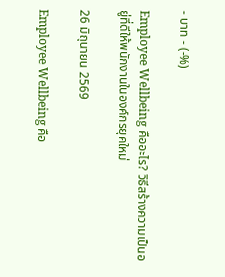- บาท - (-%)

Employee Wellbeing คืออะไร? วิธีสร้างความเป็นอยู่ที่ดีให้พนักงานในองค์กรยุคใหม่

26 มิถุนายน 2569

Employee Wellbeing คือ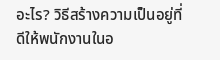อะไร? วิธีสร้างความเป็นอยู่ที่ดีให้พนักงานในอ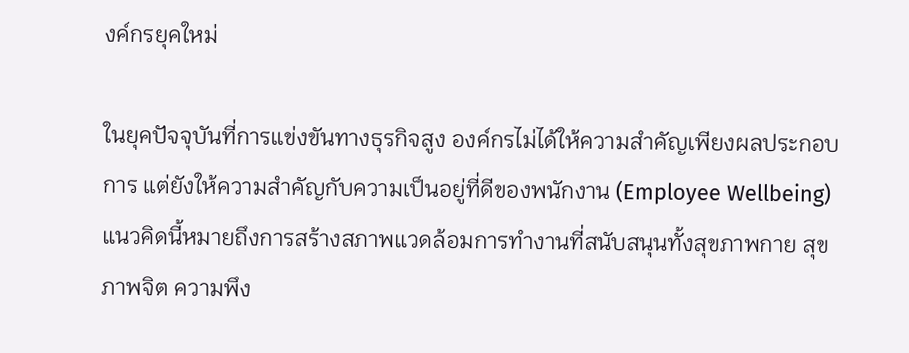งค์กรยุคใหม่

ในยุคปัจจุบันที่การแข่งขันทางธุรกิจสูง องค์กรไม่ได้ให้ความสำคัญเพียงผลประกอบการ แต่ยังให้ความสำคัญกับความเป็นอยู่ที่ดีของพนักงาน (Employee Wellbeing) แนวคิดนี้หมายถึงการสร้างสภาพแวดล้อมการทำงานที่สนับสนุนทั้งสุขภาพกาย สุขภาพจิต ความพึง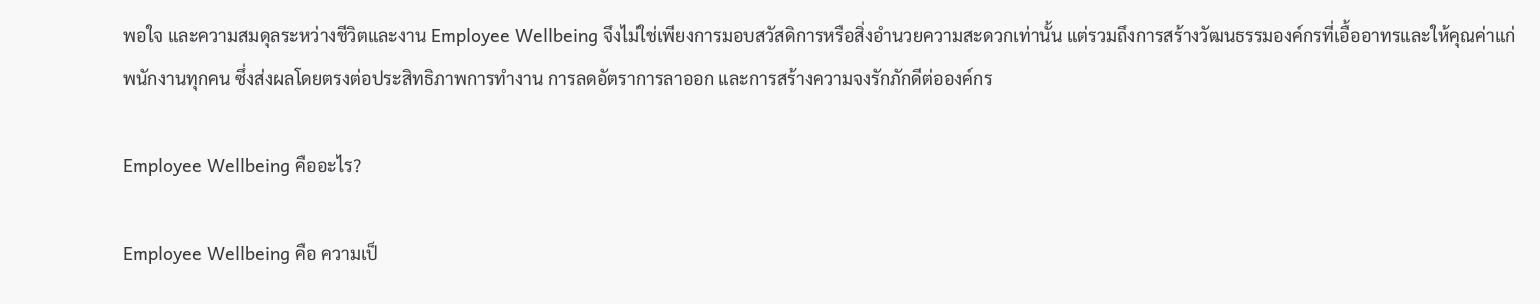พอใจ และความสมดุลระหว่างชีวิตและงาน Employee Wellbeing จึงไม่ใช่เพียงการมอบสวัสดิการหรือสิ่งอำนวยความสะดวกเท่านั้น แต่รวมถึงการสร้างวัฒนธรรมองค์กรที่เอื้ออาทรและให้คุณค่าแก่พนักงานทุกคน ซึ่งส่งผลโดยตรงต่อประสิทธิภาพการทำงาน การลดอัตราการลาออก และการสร้างความจงรักภักดีต่อองค์กร

Employee Wellbeing คืออะไร?

Employee Wellbeing คือ ความเป็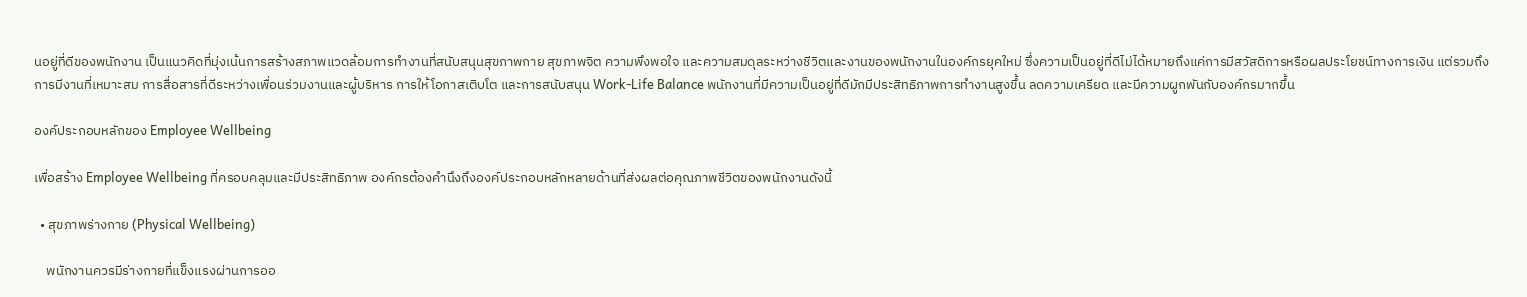นอยู่ที่ดีของพนักงาน เป็นแนวคิดที่มุ่งเน้นการสร้างสภาพแวดล้อมการทำงานที่สนับสนุนสุขภาพกาย สุขภาพจิต ความพึงพอใจ และความสมดุลระหว่างชีวิตและงานของพนักงานในองค์กรยุคใหม่ ซึ่งความเป็นอยู่ที่ดีไม่ได้หมายถึงแค่การมีสวัสดิการหรือผลประโยชน์ทางการเงิน แต่รวมถึงการมีงานที่เหมาะสม การสื่อสารที่ดีระหว่างเพื่อนร่วมงานและผู้บริหาร การให้โอกาสเติบโต และการสนับสนุน Work-Life Balance พนักงานที่มีความเป็นอยู่ที่ดีมักมีประสิทธิภาพการทำงานสูงขึ้น ลดความเครียด และมีความผูกพันกับองค์กรมากขึ้น

องค์ประกอบหลักของ Employee Wellbeing

เพื่อสร้าง Employee Wellbeing ที่ครอบคลุมและมีประสิทธิภาพ องค์กรต้องคำนึงถึงองค์ประกอบหลักหลายด้านที่ส่งผลต่อคุณภาพชีวิตของพนักงานดังนี้

  • สุขภาพร่างกาย (Physical Wellbeing)

    พนักงานควรมีร่างกายที่แข็งแรงผ่านการออ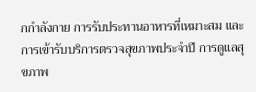กกำลังกาย การรับประทานอาหารที่เหมาะสม และการเข้ารับบริการตรวจสุขภาพประจำปี การดูแลสุขภาพ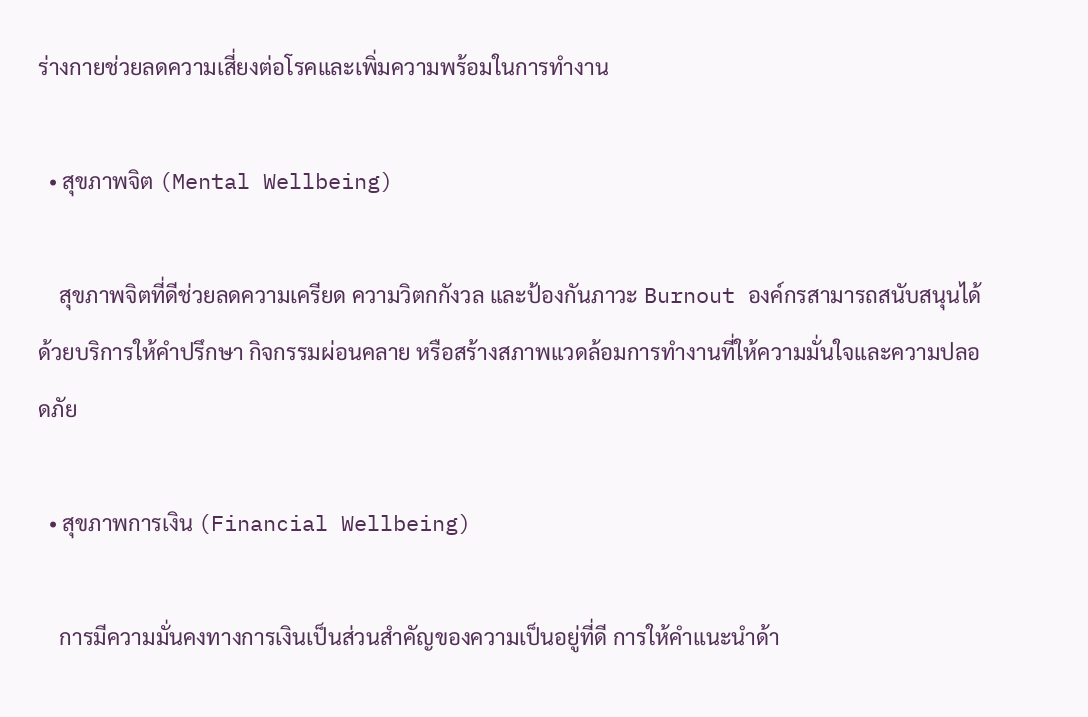ร่างกายช่วยลดความเสี่ยงต่อโรคและเพิ่มความพร้อมในการทำงาน

  • สุขภาพจิต (Mental Wellbeing)

    สุขภาพจิตที่ดีช่วยลดความเครียด ความวิตกกังวล และป้องกันภาวะ Burnout องค์กรสามารถสนับสนุนได้ด้วยบริการให้คำปรึกษา กิจกรรมผ่อนคลาย หรือสร้างสภาพแวดล้อมการทำงานที่ให้ความมั่นใจและความปลอดภัย

  • สุขภาพการเงิน (Financial Wellbeing)

    การมีความมั่นคงทางการเงินเป็นส่วนสำคัญของความเป็นอยู่ที่ดี การให้คำแนะนำด้า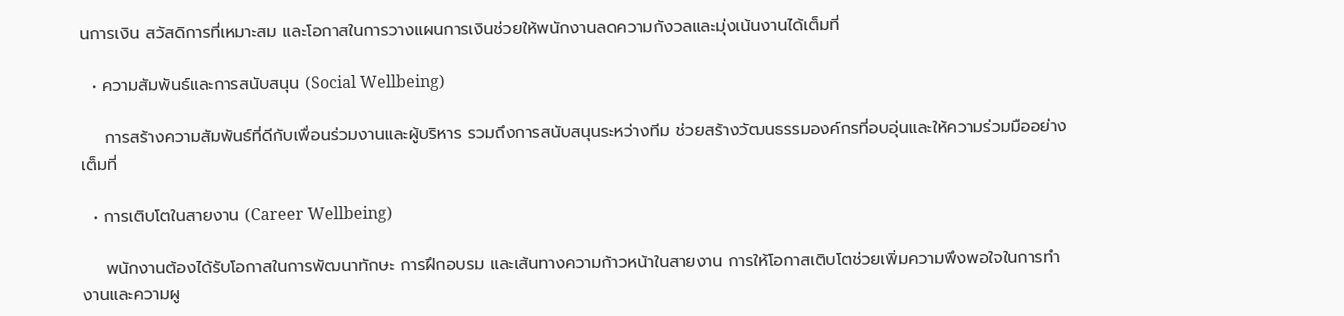นการเงิน สวัสดิการที่เหมาะสม และโอกาสในการวางแผนการเงินช่วยให้พนักงานลดความกังวลและมุ่งเน้นงานได้เต็มที่

  • ความสัมพันธ์และการสนับสนุน (Social Wellbeing)

    การสร้างความสัมพันธ์ที่ดีกับเพื่อนร่วมงานและผู้บริหาร รวมถึงการสนับสนุนระหว่างทีม ช่วยสร้างวัฒนธรรมองค์กรที่อบอุ่นและให้ความร่วมมืออย่างเต็มที่

  • การเติบโตในสายงาน (Career Wellbeing)

    พนักงานต้องได้รับโอกาสในการพัฒนาทักษะ การฝึกอบรม และเส้นทางความก้าวหน้าในสายงาน การให้โอกาสเติบโตช่วยเพิ่มความพึงพอใจในการทำงานและความผู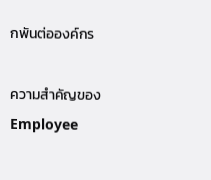กพันต่อองค์กร

ความสำคัญของ Employee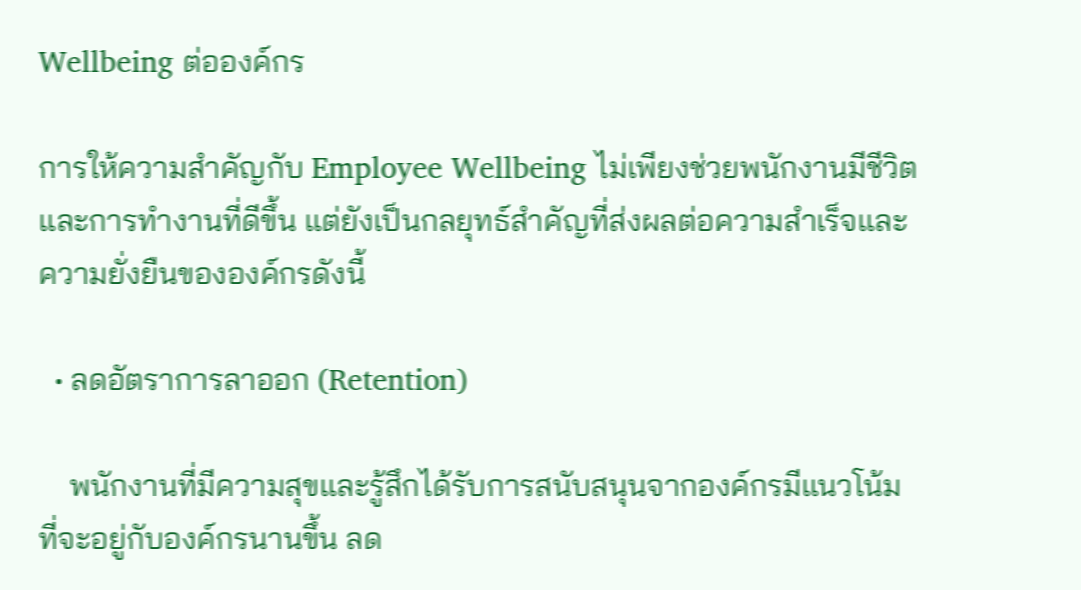Wellbeing ต่อองค์กร

การให้ความสำคัญกับ Employee Wellbeing ไม่เพียงช่วยพนักงานมีชีวิตและการทำงานที่ดีขึ้น แต่ยังเป็นกลยุทธ์สำคัญที่ส่งผลต่อความสำเร็จและความยั่งยืนขององค์กรดังนี้

  • ลดอัตราการลาออก (Retention)

    พนักงานที่มีความสุขและรู้สึกได้รับการสนับสนุนจากองค์กรมีแนวโน้มที่จะอยู่กับองค์กรนานขึ้น ลด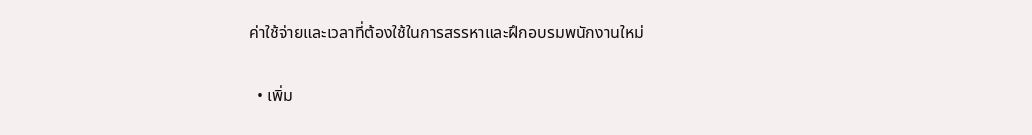ค่าใช้จ่ายและเวลาที่ต้องใช้ในการสรรหาและฝึกอบรมพนักงานใหม่

  • เพิ่ม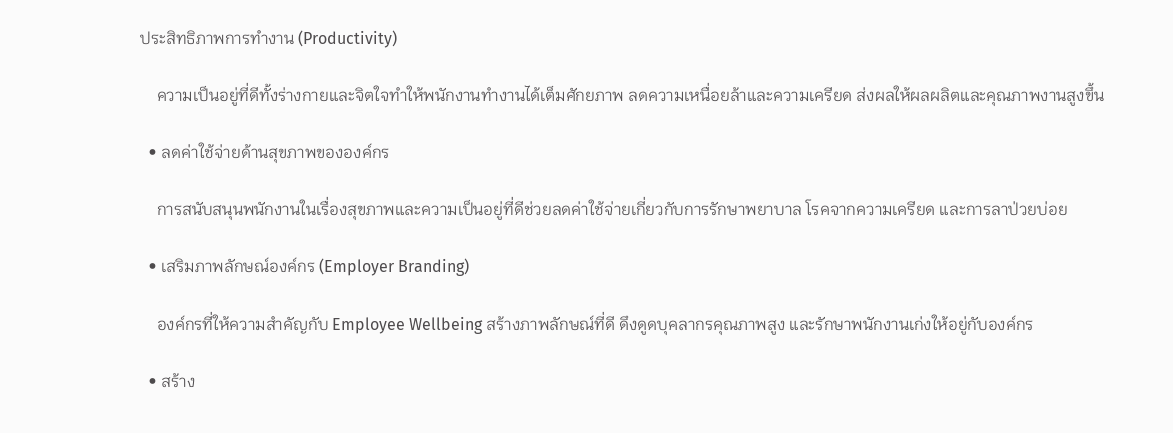ประสิทธิภาพการทำงาน (Productivity)

    ความเป็นอยู่ที่ดีทั้งร่างกายและจิตใจทำให้พนักงานทำงานได้เต็มศักยภาพ ลดความเหนื่อยล้าและความเครียด ส่งผลให้ผลผลิตและคุณภาพงานสูงขึ้น

  • ลดค่าใช้จ่ายด้านสุขภาพขององค์กร

    การสนับสนุนพนักงานในเรื่องสุขภาพและความเป็นอยู่ที่ดีช่วยลดค่าใช้จ่ายเกี่ยวกับการรักษาพยาบาล โรคจากความเครียด และการลาป่วยบ่อย

  • เสริมภาพลักษณ์องค์กร (Employer Branding)

    องค์กรที่ให้ความสำคัญกับ Employee Wellbeing สร้างภาพลักษณ์ที่ดี ดึงดูดบุคลากรคุณภาพสูง และรักษาพนักงานเก่งให้อยู่กับองค์กร

  • สร้าง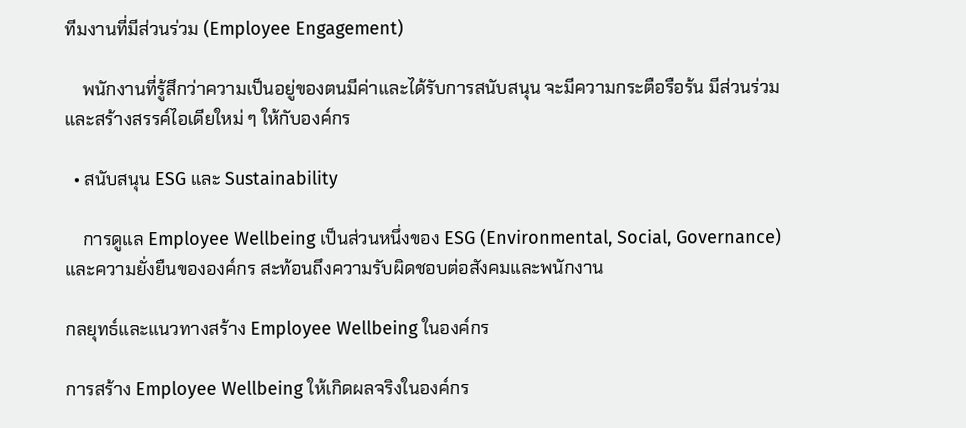ทีมงานที่มีส่วนร่วม (Employee Engagement)

    พนักงานที่รู้สึกว่าความเป็นอยู่ของตนมีค่าและได้รับการสนับสนุน จะมีความกระตือรือร้น มีส่วนร่วม และสร้างสรรค์ไอเดียใหม่ ๆ ให้กับองค์กร

  • สนับสนุน ESG และ Sustainability

    การดูแล Employee Wellbeing เป็นส่วนหนึ่งของ ESG (Environmental, Social, Governance) และความยั่งยืนขององค์กร สะท้อนถึงความรับผิดชอบต่อสังคมและพนักงาน

กลยุทธ์และแนวทางสร้าง Employee Wellbeing ในองค์กร

การสร้าง Employee Wellbeing ให้เกิดผลจริงในองค์กร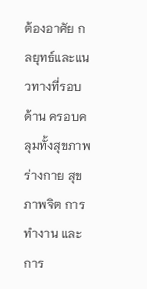ต้องอาศัย กลยุทธ์และแนวทางที่รอบด้าน ครอบคลุมทั้งสุขภาพร่างกาย สุขภาพจิต การทำงาน และการ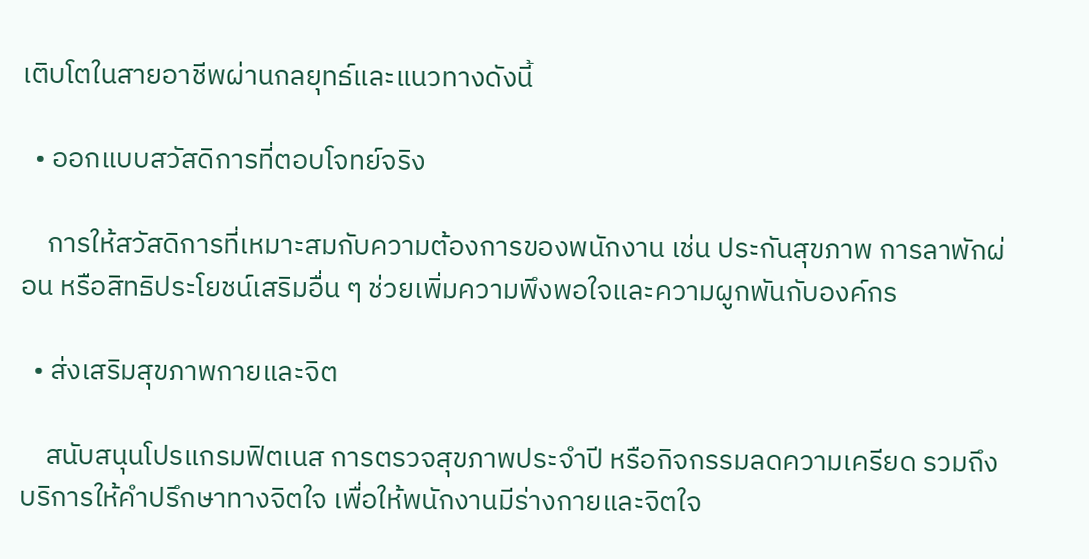เติบโตในสายอาชีพผ่านกลยุทธ์และแนวทางดังนี้

  • ออกแบบสวัสดิการที่ตอบโจทย์จริง

    การให้สวัสดิการที่เหมาะสมกับความต้องการของพนักงาน เช่น ประกันสุขภาพ การลาพักผ่อน หรือสิทธิประโยชน์เสริมอื่น ๆ ช่วยเพิ่มความพึงพอใจและความผูกพันกับองค์กร

  • ส่งเสริมสุขภาพกายและจิต

    สนับสนุนโปรแกรมฟิตเนส การตรวจสุขภาพประจำปี หรือกิจกรรมลดความเครียด รวมถึงบริการให้คำปรึกษาทางจิตใจ เพื่อให้พนักงานมีร่างกายและจิตใจ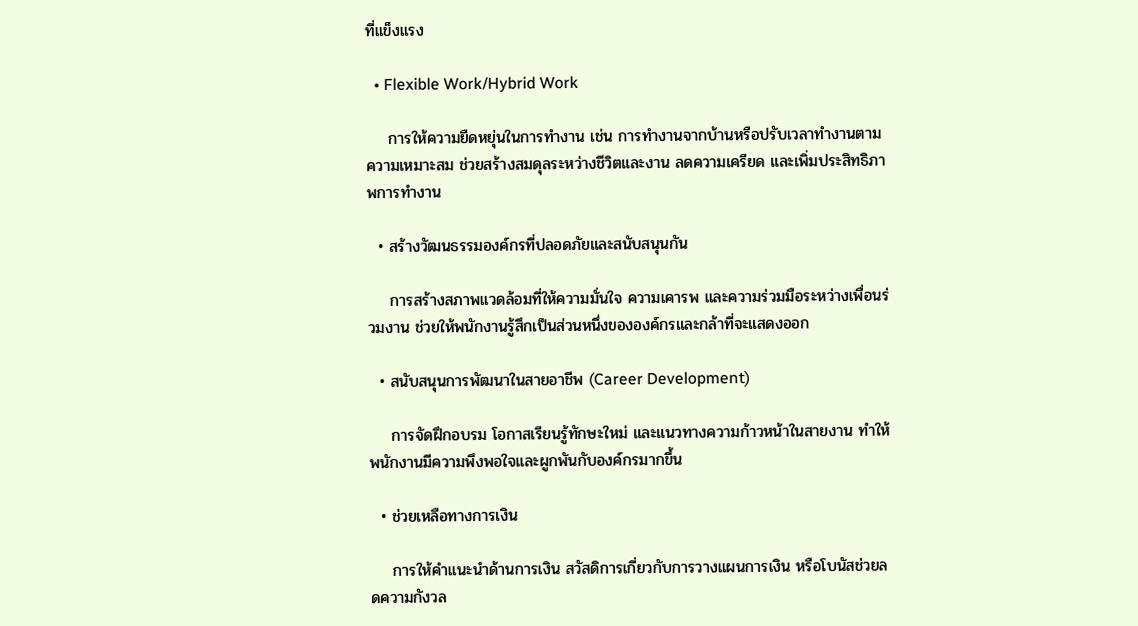ที่แข็งแรง

  • Flexible Work/Hybrid Work

    การให้ความยืดหยุ่นในการทำงาน เช่น การทำงานจากบ้านหรือปรับเวลาทำงานตามความเหมาะสม ช่วยสร้างสมดุลระหว่างชีวิตและงาน ลดความเครียด และเพิ่มประสิทธิภาพการทำงาน

  • สร้างวัฒนธรรมองค์กรที่ปลอดภัยและสนับสนุนกัน

    การสร้างสภาพแวดล้อมที่ให้ความมั่นใจ ความเคารพ และความร่วมมือระหว่างเพื่อนร่วมงาน ช่วยให้พนักงานรู้สึกเป็นส่วนหนึ่งขององค์กรและกล้าที่จะแสดงออก

  • สนับสนุนการพัฒนาในสายอาชีพ (Career Development)

    การจัดฝึกอบรม โอกาสเรียนรู้ทักษะใหม่ และแนวทางความก้าวหน้าในสายงาน ทำให้พนักงานมีความพึงพอใจและผูกพันกับองค์กรมากขึ้น

  • ช่วยเหลือทางการเงิน

    การให้คำแนะนำด้านการเงิน สวัสดิการเกี่ยวกับการวางแผนการเงิน หรือโบนัสช่วยลดความกังวล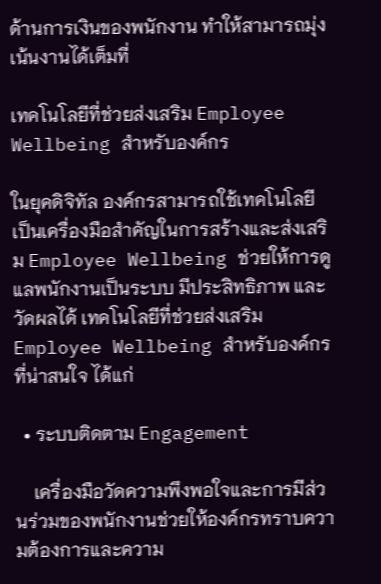ด้านการเงินของพนักงาน ทำให้สามารถมุ่งเน้นงานได้เต็มที่

เทคโนโลยีที่ช่วยส่งเสริม Employee Wellbeing สำหรับองค์กร

ในยุคดิจิทัล องค์กรสามารถใช้เทคโนโลยีเป็นเครื่องมือสำคัญในการสร้างและส่งเสริม Employee Wellbeing ช่วยให้การดูแลพนักงานเป็นระบบ มีประสิทธิภาพ และวัดผลได้ เทคโนโลยีที่ช่วยส่งเสริม Employee Wellbeing สำหรับองค์กรที่น่าสนใจ ได้แก่

  • ระบบติดตาม Engagement

    เครื่องมือวัดความพึงพอใจและการมีส่วนร่วมของพนักงานช่วยให้องค์กรทราบความต้องการและความ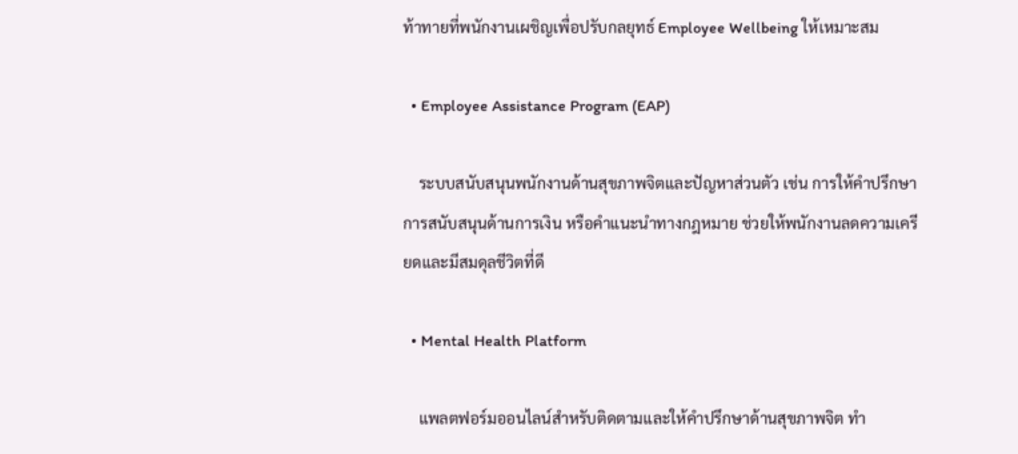ท้าทายที่พนักงานเผชิญเพื่อปรับกลยุทธ์ Employee Wellbeing ให้เหมาะสม

  • Employee Assistance Program (EAP)

    ระบบสนับสนุนพนักงานด้านสุขภาพจิตและปัญหาส่วนตัว เช่น การให้คำปรึกษา การสนับสนุนด้านการเงิน หรือคำแนะนำทางกฎหมาย ช่วยให้พนักงานลดความเครียดและมีสมดุลชีวิตที่ดี

  • Mental Health Platform

    แพลตฟอร์มออนไลน์สำหรับติดตามและให้คำปรึกษาด้านสุขภาพจิต ทำ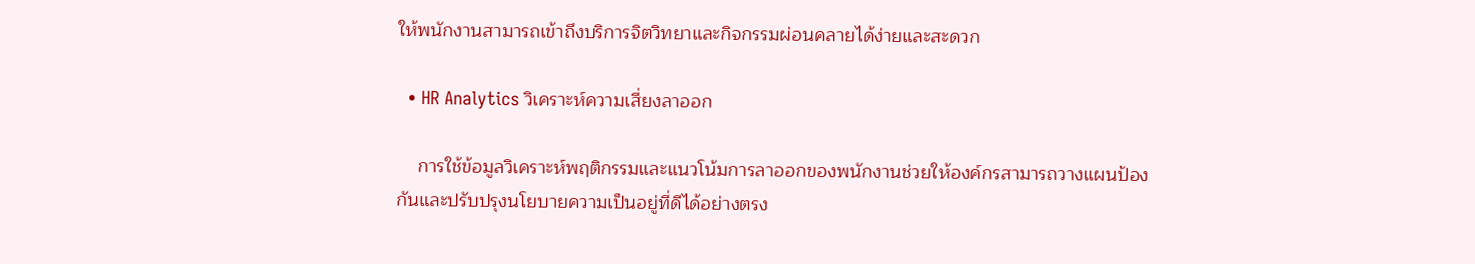ให้พนักงานสามารถเข้าถึงบริการจิตวิทยาและกิจกรรมผ่อนคลายได้ง่ายและสะดวก

  • HR Analytics วิเคราะห์ความเสี่ยงลาออก

    การใช้ข้อมูลวิเคราะห์พฤติกรรมและแนวโน้มการลาออกของพนักงานช่วยให้องค์กรสามารถวางแผนป้องกันและปรับปรุงนโยบายความเป็นอยู่ที่ดีได้อย่างตรง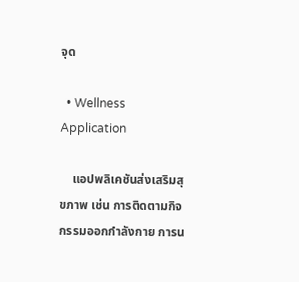จุด

  • Wellness Application

    แอปพลิเคชันส่งเสริมสุขภาพ เช่น การติดตามกิจกรรมออกกำลังกาย การน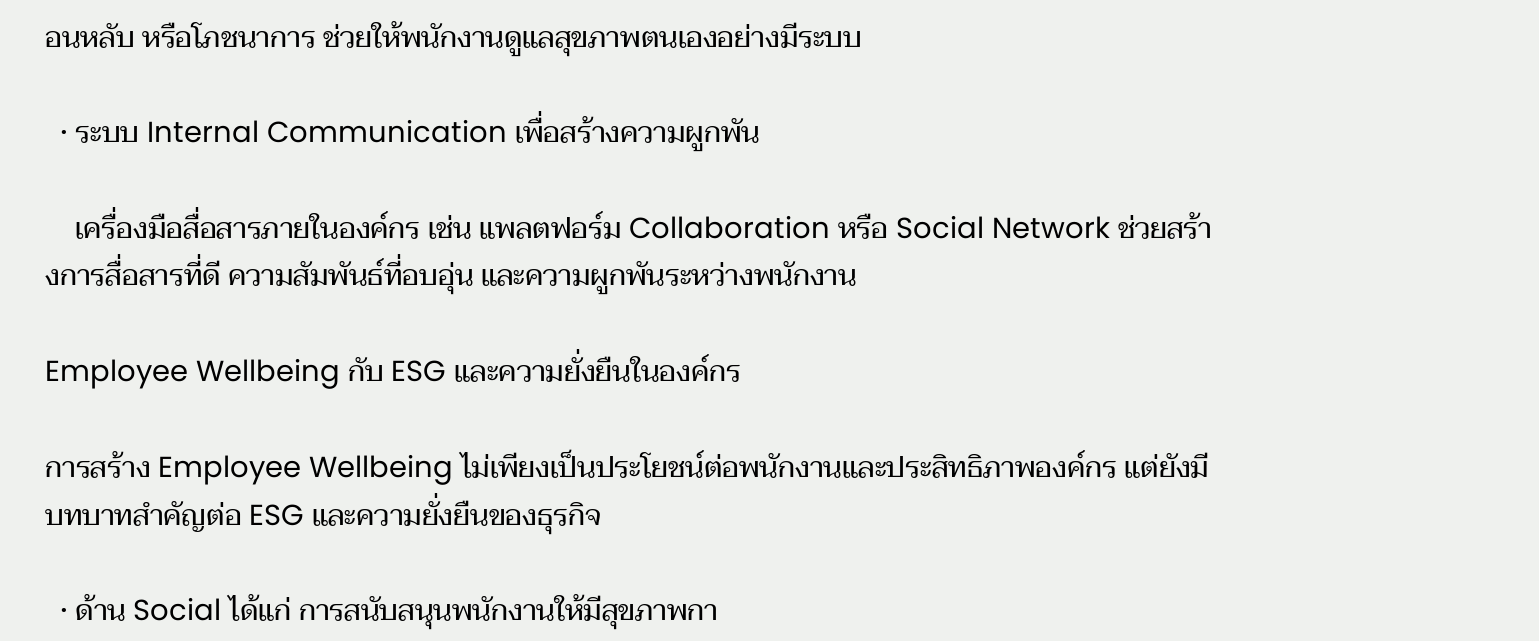อนหลับ หรือโภชนาการ ช่วยให้พนักงานดูแลสุขภาพตนเองอย่างมีระบบ

  • ระบบ Internal Communication เพื่อสร้างความผูกพัน

    เครื่องมือสื่อสารภายในองค์กร เช่น แพลตฟอร์ม Collaboration หรือ Social Network ช่วยสร้างการสื่อสารที่ดี ความสัมพันธ์ที่อบอุ่น และความผูกพันระหว่างพนักงาน

Employee Wellbeing กับ ESG และความยั่งยืนในองค์กร

การสร้าง Employee Wellbeing ไม่เพียงเป็นประโยชน์ต่อพนักงานและประสิทธิภาพองค์กร แต่ยังมีบทบาทสำคัญต่อ ESG และความยั่งยืนของธุรกิจ

  • ด้าน Social ได้แก่ การสนับสนุนพนักงานให้มีสุขภาพกา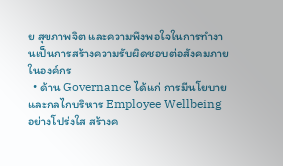ย สุขภาพจิต และความพึงพอใจในการทำงานเป็นการสร้างความรับผิดชอบต่อสังคมภายในองค์กร
  • ด้าน Governance ได้แก่ การมีนโยบายและกลไกบริหาร Employee Wellbeing อย่างโปร่งใส สร้างค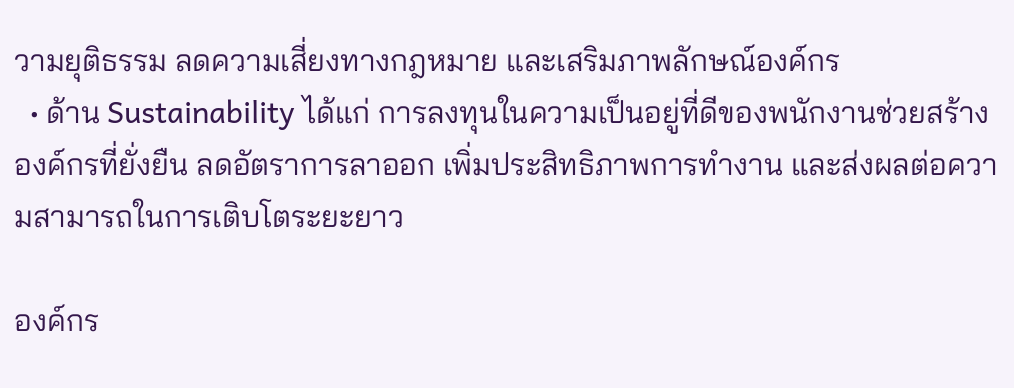วามยุติธรรม ลดความเสี่ยงทางกฎหมาย และเสริมภาพลักษณ์องค์กร
  • ด้าน Sustainability ได้แก่ การลงทุนในความเป็นอยู่ที่ดีของพนักงานช่วยสร้างองค์กรที่ยั่งยืน ลดอัตราการลาออก เพิ่มประสิทธิภาพการทำงาน และส่งผลต่อความสามารถในการเติบโตระยะยาว

องค์กร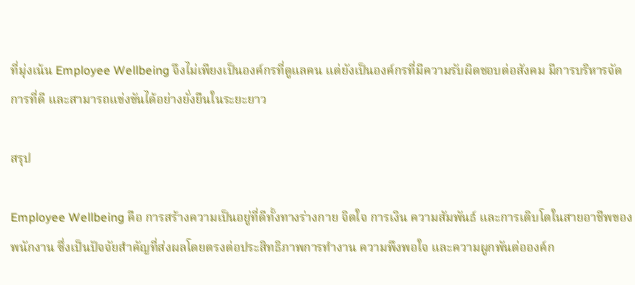ที่มุ่งเน้น Employee Wellbeing จึงไม่เพียงเป็นองค์กรที่ดูแลคน แต่ยังเป็นองค์กรที่มีความรับผิดชอบต่อสังคม มีการบริหารจัดการที่ดี และสามารถแข่งขันได้อย่างยั่งยืนในระยะยาว

สรุป

Employee Wellbeing คือ การสร้างความเป็นอยู่ที่ดีทั้งทางร่างกาย จิตใจ การเงิน ความสัมพันธ์ และการเติบโตในสายอาชีพของพนักงาน ซึ่งเป็นปัจจัยสำคัญที่ส่งผลโดยตรงต่อประสิทธิภาพการทำงาน ความพึงพอใจ และความผูกพันต่อองค์ก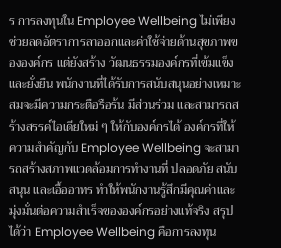ร การลงทุนใน Employee Wellbeing ไม่เพียงช่วยลดอัตราการลาออกและค่าใช้จ่ายด้านสุขภาพขององค์กร แต่ยังสร้าง วัฒนธรรมองค์กรที่เข้มแข็งและยั่งยืน พนักงานที่ได้รับการสนับสนุนอย่างเหมาะสมจะมีความกระตือรือร้น มีส่วนร่วม และสามารถสร้างสรรค์ไอเดียใหม่ ๆ ให้กับองค์กรได้ องค์กรที่ให้ความสำคัญกับ Employee Wellbeing จะสามารถสร้างสภาพแวดล้อมการทำงานที่ ปลอดภัย สนับสนุน และเอื้ออาทร ทำให้พนักงานรู้สึกมีคุณค่าและมุ่งมั่นต่อความสำเร็จขององค์กรอย่างแท้จริง สรุปได้ว่า Employee Wellbeing คือการลงทุน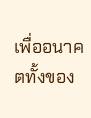เพื่ออนาคตทั้งของ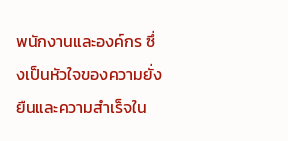พนักงานและองค์กร ซึ่งเป็นหัวใจของความยั่งยืนและความสำเร็จใน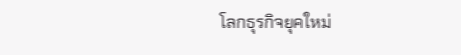โลกธุรกิจยุคใหม่